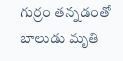గుర్రం తన్నడంతో బాలుడు మృతి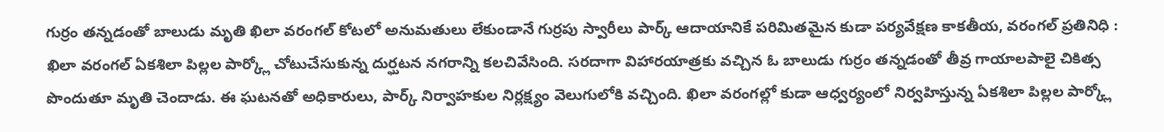గుర్రం తన్నడంతో బాలుడు మృతి ఖిలా వరంగల్ కోటలో అనుమతులు లేకుండానే గుర్రపు స్వారీలు పార్క్ ఆదాయానికే పరిమితమైన కుడా పర్యవేక్షణ కాకతీయ, వరంగల్ ప్రతినిధి : ఖిలా వరంగల్ ఏకశిలా పిల్లల పార్క్లో చోటుచేసుకున్న దుర్ఘటన నగరాన్ని కలచివేసింది. సరదాగా విహారయాత్రకు వచ్చిన ఓ బాలుడు గుర్రం తన్నడంతో తీవ్ర గాయాలపాలై చికిత్స పొందుతూ మృతి చెందాడు. ఈ ఘటనతో అధికారులు, పార్క్ నిర్వాహకుల నిర్లక్ష్యం వెలుగులోకి వచ్చింది. ఖిలా వరంగల్లో కుడా ఆధ్వర్యంలో నిర్వహిస్తున్న ఏకశిలా పిల్లల పార్క్లో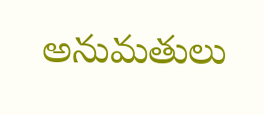అనుమతులు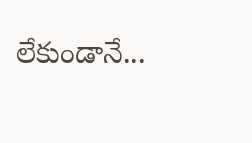లేకుండానే...